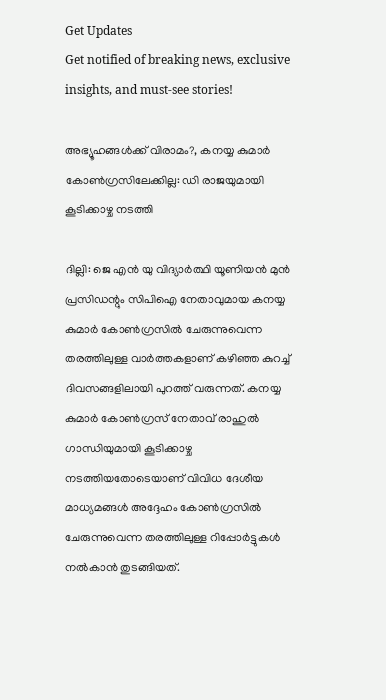Get Updates
Get notified of breaking news, exclusive insights, and must-see stories!

അഭ്യൂഹങ്ങള്‍ക്ക് വിരാമം?, കനയ്യ കുമാര്‍ കോണ്‍ഗ്രസിലേക്കില്ല: ഡി രാജയുമായി കൂടിക്കാഴ്ച നടത്തി

ദില്ലി: ജെ എന്‍ യു വിദ്യാര്‍ത്ഥി യൂണിയന്‍ മുന്‍ പ്രസിഡന്റും സിപിഐ നേതാവുമായ കനയ്യ കുമാര്‍ കോണ്‍ഗ്രസില്‍ ചേരുന്നുവെന്ന തരത്തിലുള്ള വാര്‍ത്തകളാണ് കഴിഞ്ഞ കുറച്ച് ദിവസങ്ങളിലായി പുറത്ത് വരുന്നത്. കനയ്യ കുമാര്‍ കോണ്‍ഗ്രസ് നേതാവ് രാഹുല്‍ ഗാന്ധിയുമായി കൂടിക്കാഴ്ച നടത്തിയതോടെയാണ് വിവിധ ദേശീയ മാധ്യമങ്ങള്‍ അദ്ദേഹം കോണ്‍ഗ്രസില്‍ ചേരുന്നുവെന്ന തരത്തിലുള്ള റിപ്പോര്‍ട്ടുകള്‍ നല്‍കാന്‍ തുടങ്ങിയത്.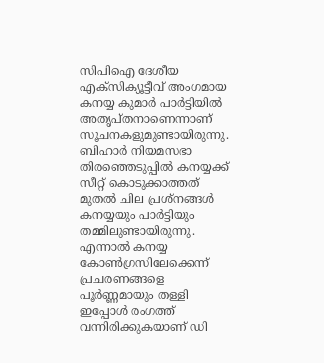സിപിഐ ദേശീയ എക്സിക്യൂട്ടീവ് അംഗമായ കനയ്യ കുമാര്‍ പാര്‍ട്ടിയില്‍ അതൃപ്തനാണെന്നാണ് സൂചനകളുമുണ്ടായിരുന്നു. ബിഹാര്‍ നിയമസഭാ തിരഞ്ഞെടുപ്പില്‍ കനയ്യക്ക് സീറ്റ് കൊടുക്കാത്തത് മുതല്‍ ചില പ്രശ്നങ്ങള്‍ കനയ്യയും പാര്‍ട്ടിയും തമ്മിലുണ്ടായിരുന്നു. എന്നാല്‍ കനയ്യ കോണ്‍ഗ്രസിലേക്കെന്ന് പ്രചരണങ്ങളെ പൂര്‍ണ്ണമായും തള്ളി ഇപ്പോള്‍ രംഗത്ത് വന്നിരിക്കുകയാണ് ഡി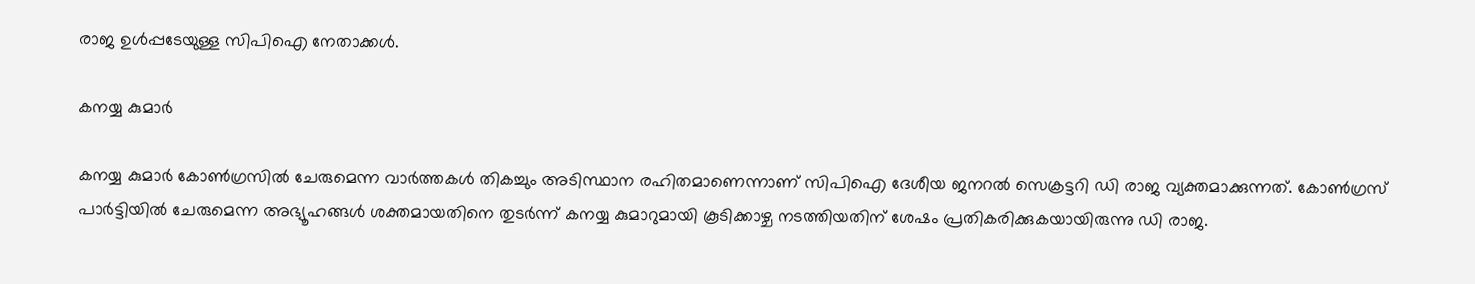രാജ ഉള്‍പ്പടേയുള്ള സിപിഐ നേതാക്കള്‍.

കനയ്യ കുമാര്‍

കനയ്യ കുമാര്‍ കോണ്‍ഗ്രസില്‍ ചേരുമെന്ന വാര്‍ത്തകള്‍ തികച്ചും അടിസ്ഥാന രഹിതമാണെന്നാണ് സിപിഐ ദേശീയ ജനറല്‍ സെക്രട്ടറി ഡി രാജ വ്യക്തമാക്കുന്നത്. കോൺഗ്രസ് പാർട്ടിയിൽ ചേരുമെന്ന അഭ്യൂഹങ്ങൾ ശക്തമായതിനെ തുടര്‍ന്ന് കനയ്യ കുമാറുമായി കൂടിക്കാഴ്ച നടത്തിയതിന് ശേഷം പ്രതികരിക്കുകയായിരുന്നു ഡി രാജ.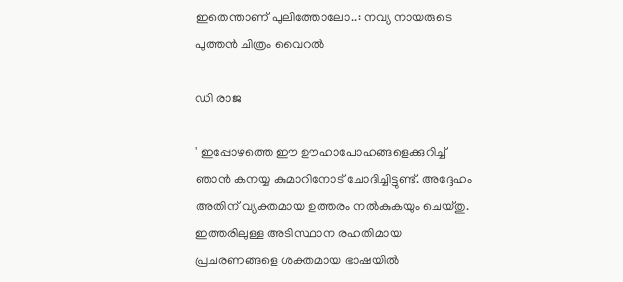ഇതെന്താണ് പുലിത്തോലോ..: നവ്യ നായരുടെ പുത്തന്‍ ചിത്രം വൈറല്‍

ഡി രാജ

' ഇപ്പോഴത്തെ ഈ ഊഹാപോഹങ്ങളെക്കുറിച്ച് ഞാൻ കനയ്യ കുമാറിനോട് ചോദിച്ചിട്ടുണ്ട്. അദ്ദേഹം അതിന് വ്യക്തമായ ഉത്തരം നല്‍കുകയും ചെയ്തു. ഇത്തരിലുള്ള അടിസ്ഥാന രഹതിമായ പ്രചരണങ്ങളെ ശക്തമായ ഭാഷയില്‍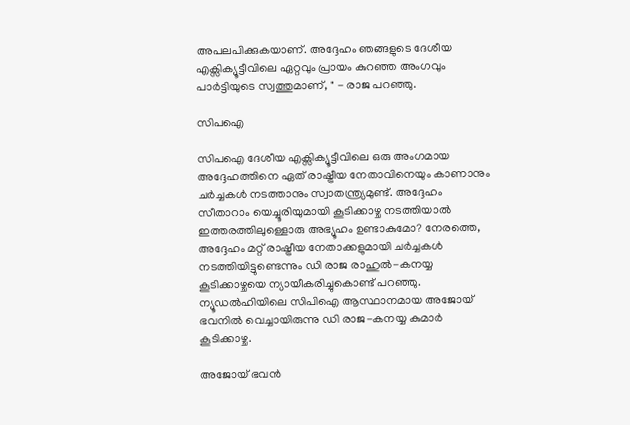അപലപിക്കുകയാണ്. അദ്ദേഹം ഞങ്ങളുടെ ദേശീയ എക്സിക്യൂട്ടീവിലെ ഏറ്റവും പ്രായം കുറഞ്ഞ അംഗവും പാർട്ടിയുടെ സ്വത്തുമാണ്, " - രാജ പറഞ്ഞു.

സിപഐ

സിപഐ ദേശീയ എക്സിക്യൂട്ടീവിലെ ഒരു അംഗമായ അദ്ദേഹത്തിനെ ഏത് രാഷ്ട്രീയ നേതാവിനെയും കാണാനും ചര്‍ച്ചകള്‍ നടത്താനും സ്വാതന്ത്ര്യമുണ്ട്. അദ്ദേഹം സീതാറാം യെച്ചൂരിയുമായി കൂടിക്കാഴ്ച നടത്തിയാല്‍ ഇത്തരത്തിലുള്ളൊരു അഭ്യൂഹം ഉണ്ടാകുമോ? നേരത്തെ, അദ്ദേഹം മറ്റ് രാഷ്ട്രീയ നേതാക്കളുമായി ചര്‍ച്ചകള്‍ നടത്തിയിട്ടുണ്ടെന്നും ഡി രാജ രാഹുല്‍-കനയ്യ കൂടിക്കാഴ്ചയെ ന്യായീകരിച്ചുകൊണ്ട് പറഞ്ഞു. ന്യൂഡൽഹിയിലെ സിപിഐ ആസ്ഥാനമായ അജോയ് ഭവനിൽ വെച്ചായിരുന്നു ഡി രാജ-കനയ്യ കുമാര്‍ കൂടിക്കാഴ്ച.

അജോയ് ഭവന്‍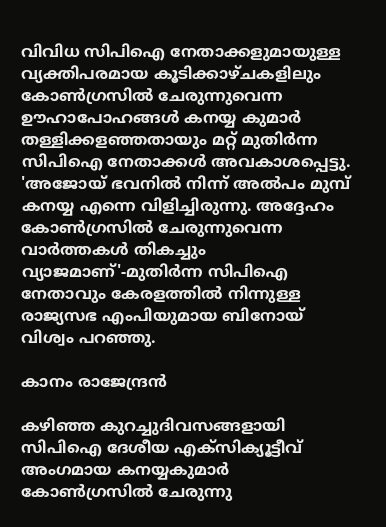വിവിധ സിപിഐ നേതാക്കളുമായുള്ള വ്യക്തിപരമായ കൂടിക്കാഴ്ചകളിലും കോണ്‍ഗ്രസില്‍ ചേരുന്നുവെന്ന ഊഹാപോഹങ്ങള്‍ കനയ്യ കുമാർ തള്ളിക്കളഞ്ഞതായും മറ്റ് മുതിര്‍ന്ന സിപിഐ നേതാക്കൾ അവകാശപ്പെട്ടു. 'അജോയ് ഭവനില്‍ നിന്ന് അല്‍പം മുമ്പ് കനയ്യ എന്നെ വിളിച്ചിരുന്നു. അദ്ദേഹം കോണ്‍ഗ്രസില്‍ ചേരുന്നുവെന്ന വാര്‍ത്തകള്‍ തികച്ചും വ്യാജമാണ്'-മുതിര്‍ന്ന സിപിഐ നേതാവും കേരളത്തില്‍ നിന്നുള്ള രാജ്യസഭ എംപിയുമായ ബിനോയ് വിശ്വം പറഞ്ഞു.

കാനം രാജേന്ദ്രന്‍

കഴിഞ്ഞ കുറച്ചുദിവസങ്ങളായി സിപിഐ ദേശീയ എക്സിക്യൂട്ടീവ് അംഗമായ കനയ്യകുമാർ കോൺഗ്രസിൽ ചേരുന്നു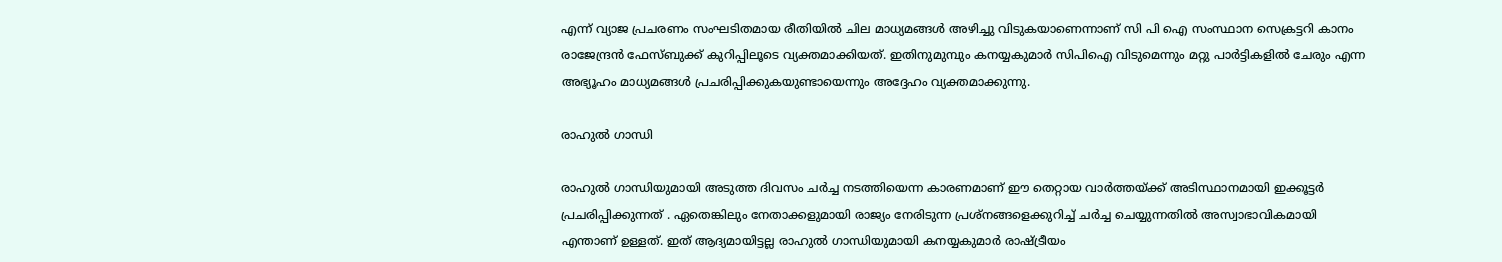എന്ന് വ്യാജ പ്രചരണം സംഘടിതമായ രീതിയിൽ ചില മാധ്യമങ്ങൾ അഴിച്ചു വിടുകയാണെന്നാണ് സി പി ഐ സംസ്ഥാന സെക്രട്ടറി കാനം രാജേന്ദ്രന്‍ ഫേസ്ബുക്ക് കുറിപ്പിലൂടെ വ്യക്തമാക്കിയത്. ഇതിനുമുമ്പും കനയ്യകുമാർ സിപിഐ വിടുമെന്നും മറ്റു പാർട്ടികളിൽ ചേരും എന്ന അഭ്യൂഹം മാധ്യമങ്ങൾ പ്രചരിപ്പിക്കുകയുണ്ടായെന്നും അദ്ദേഹം വ്യക്തമാക്കുന്നു.

രാഹുൽ ഗാന്ധി

രാഹുൽ ഗാന്ധിയുമായി അടുത്ത ദിവസം ചർച്ച നടത്തിയെന്ന കാരണമാണ് ഈ തെറ്റായ വാർത്തയ്ക്ക് അടിസ്ഥാനമായി ഇക്കൂട്ടർ പ്രചരിപ്പിക്കുന്നത് . ഏതെങ്കിലും നേതാക്കളുമായി രാജ്യം നേരിടുന്ന പ്രശ്നങ്ങളെക്കുറിച്ച് ചർച്ച ചെയ്യുന്നതിൽ അസ്വാഭാവികമായി എന്താണ് ഉള്ളത്. ഇത് ആദ്യമായിട്ടല്ല രാഹുൽ ഗാന്ധിയുമായി കനയ്യകുമാർ രാഷ്ട്രീയം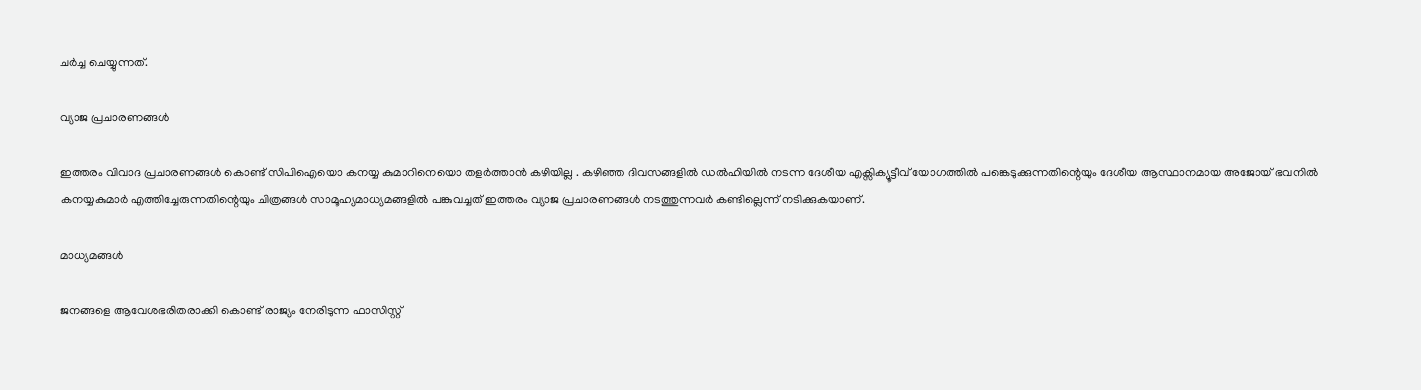ചർച്ച ചെയ്യുന്നത്.

വ്യാജ പ്രചാരണങ്ങൾ

ഇത്തരം വിവാദ പ്രചാരണങ്ങൾ കൊണ്ട് സിപിഐയൊ കനയ്യ കുമാറിനെയൊ തളർത്താൻ കഴിയില്ല . കഴിഞ്ഞ ദിവസങ്ങളിൽ ഡൽഹിയിൽ നടന്ന ദേശീയ എക്സിക്യൂട്ടീവ് യോഗത്തിൽ പങ്കെടുക്കുന്നതിന്റെയും ദേശീയ ആസ്ഥാനമായ അജോയ് ഭവനിൽ കനയ്യകുമാർ എത്തിച്ചേരുന്നതിന്റെയും ചിത്രങ്ങൾ സാമൂഹ്യമാധ്യമങ്ങളിൽ പങ്കുവച്ചത് ഇത്തരം വ്യാജ പ്രചാരണങ്ങൾ നടത്തുന്നവർ കണ്ടില്ലെന്ന് നടിക്കുകയാണ്.

മാധ്യമങ്ങൾ

ജനങ്ങളെ ആവേശഭരിതരാക്കി കൊണ്ട് രാജ്യം നേരിടുന്ന ഫാസിസ്റ്റ്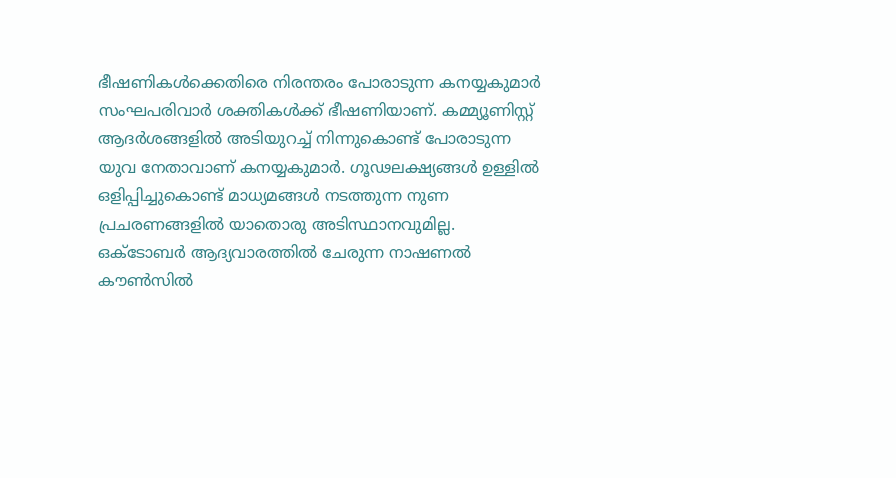ഭീഷണികൾക്കെതിരെ നിരന്തരം പോരാടുന്ന കനയ്യകുമാർ സംഘപരിവാർ ശക്തികൾക്ക് ഭീഷണിയാണ്. കമ്മ്യൂണിസ്റ്റ് ആദർശങ്ങളിൽ അടിയുറച്ച് നിന്നുകൊണ്ട് പോരാടുന്ന യുവ നേതാവാണ് കനയ്യകുമാർ. ഗൂഢലക്ഷ്യങ്ങൾ ഉള്ളിൽ ഒളിപ്പിച്ചുകൊണ്ട് മാധ്യമങ്ങൾ നടത്തുന്ന നുണ പ്രചരണങ്ങളിൽ യാതൊരു അടിസ്ഥാനവുമില്ല. ഒക്ടോബർ ആദ്യവാരത്തിൽ ചേരുന്ന നാഷണൽ കൗൺസിൽ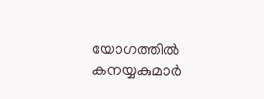യോഗത്തിൽ കനയ്യകുമാർ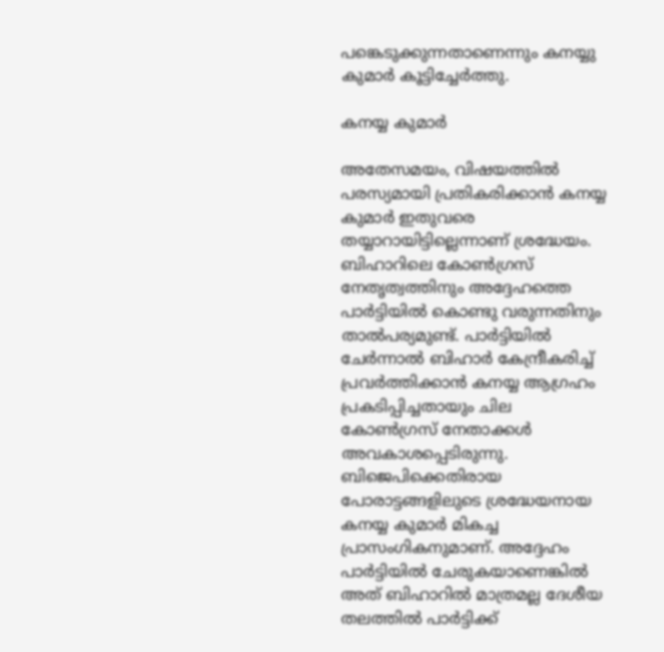പങ്കെടുക്കുന്നതാണെന്നും കനയ്യു കുമാര്‍ കൂട്ടിച്ചേര്‍ത്തു.

കനയ്യ കുമാര്‍

അതേസമയം, വിഷയത്തില്‍ പരസ്യമായി പ്രതികരിക്കാന്‍ കനയ്യ കുമാര്‍ ഇതുവരെ തയ്യാറായിട്ടില്ലെന്നാണ് ശ്രദ്ധേയം. ബിഹാറിലെ കോണ്‍ഗ്രസ് നേതൃത്വത്തിനും അദ്ദേഹത്തെ പാര്‍ട്ടിയില്‍ കൊണ്ടു വരുന്നതിനും താല്‍പര്യമുണ്ട്. പാര്‍ട്ടിയില്‍ ചേര്‍ന്നാല്‍ ബിഹാര്‍ കേന്ദ്രീകരിച്ച് പ്രവര്‍ത്തിക്കാന്‍ കനയ്യ ആഗ്രഹം പ്രകടിപ്പിച്ചതായും ചില കോണ്‍ഗ്രസ് നേതാക്കള്‍ അവകാശപ്പെടിരുന്നു. ബിജെപിക്കെതിരായ പോരാട്ടങ്ങളിലുടെ ശ്രദ്ധേയനായ കനയ്യ കുമാര്‍ മികച്ച പ്രാസംഗികനുമാണ്. അദ്ദേഹം പാര്‍ട്ടിയില്‍ ചേരുകയാണെങ്കില്‍ അത് ബിഹാറില്‍ മാത്രമല്ല ദേശീയ തലത്തില്‍ പാര്‍ട്ടിക്ക്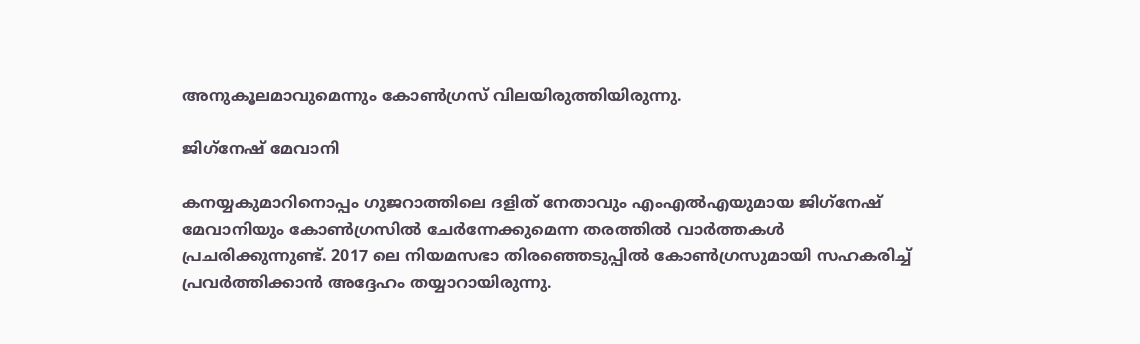അനുകൂലമാവുമെന്നും കോണ്‍ഗ്രസ് വിലയിരുത്തിയിരുന്നു.

ജിഗ്‌നേഷ് മേവാനി

കനയ്യകുമാറിനൊപ്പം ഗുജറാത്തിലെ ദളിത് നേതാവും എംഎല്‍എയുമായ ജിഗ്‌നേഷ് മേവാനിയും കോണ്‍ഗ്രസില്‍ ചേര്‍ന്നേക്കുമെന്ന തരത്തില്‍ വാര്‍ത്തകള്‍ പ്രചരിക്കുന്നുണ്ട്. 2017 ലെ നിയമസഭാ തിരഞ്ഞെടുപ്പില്‍ കോണ്‍ഗ്രസുമായി സഹകരിച്ച് പ്രവര്‍ത്തിക്കാന്‍ അദ്ദേഹം തയ്യാറായിരുന്നു.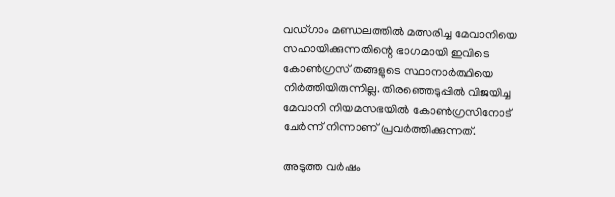വഡ്ഗാം മണ്ഡലത്തില്‍ മത്സരിച്ച മേവാനിയെ സഹായിക്കുന്നതിന്റെ ഭാഗമായി ഇവിടെ കോണ്‍ഗ്രസ് തങ്ങളുടെ സ്ഥാനാര്‍ത്ഥിയെ നിര്‍ത്തിയിരുന്നില്ല. തിരഞ്ഞെടുപ്പില്‍ വിജയിച്ച മേവാനി നിയമസഭയില്‍ കോണ്‍ഗ്രസിനോട് ചേര്‍ന്ന് നിന്നാണ് പ്രവര്‍ത്തിക്കുന്നത്.

അടുത്ത വര്‍ഷം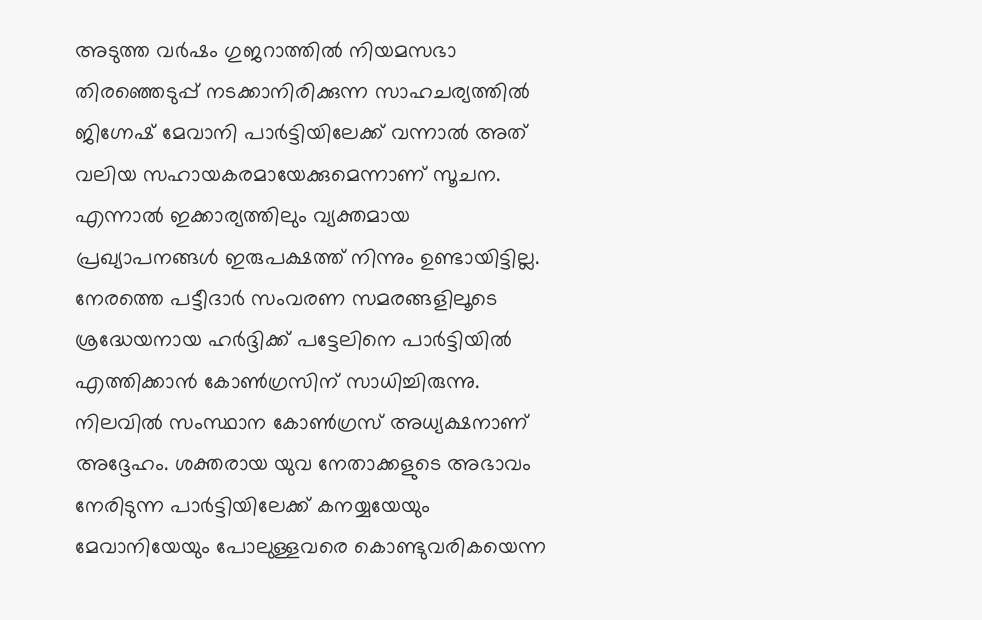അടുത്ത വര്‍ഷം ഗുജറാത്തില്‍ നിയമസഭാ തിരഞ്ഞെടുപ്പ് നടക്കാനിരിക്കുന്ന സാഹചര്യത്തില്‍ ജിഗ്നേഷ് മേവാനി പാര്‍ട്ടിയിലേക്ക് വന്നാല്‍ അത് വലിയ സഹായകരമായേക്കുമെന്നാണ് സൂചന. എന്നാല്‍ ഇക്കാര്യത്തിലും വ്യക്തമായ പ്രഖ്യാപനങ്ങള്‍ ഇരുപക്ഷത്ത് നിന്നും ഉണ്ടായിട്ടില്ല. നേരത്തെ പട്ടീദാര്‍ സംവരണ സമരങ്ങളിലൂടെ ശ്രദ്ധേയനായ ഹര്‍ദ്ദിക്ക് പട്ടേലിനെ പാര്‍ട്ടിയില്‍ എത്തിക്കാന്‍ കോണ്‍ഗ്രസിന് സാധിച്ചിരുന്നു. നിലവില്‍ സംസ്ഥാന കോണ്‍ഗ്രസ് അധ്യക്ഷനാണ് അദ്ദേഹം. ശക്തരായ യുവ നേതാക്കളുടെ അഭാവം നേരിടുന്ന പാര്‍ട്ടിയിലേക്ക് കനയ്യയേയും മേവാനിയേയും പോലുള്ളവരെ കൊണ്ടുവരികയെന്ന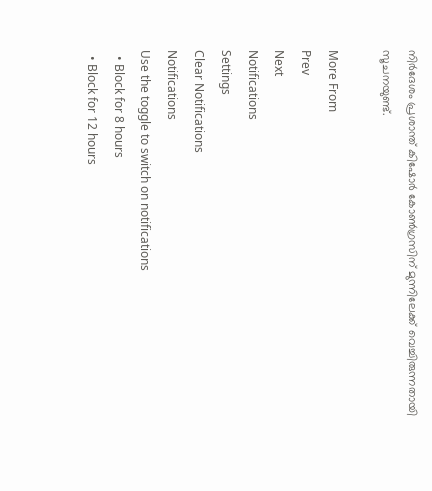നിര്‍ദേശം പ്രശാന്ത് കിഷോര്‍ കോണ്‍ഗ്രസിന് മുന്നിലേക്ക് വെച്ചിരുന്നതായി സൂചനയുണ്ട്.

More From
Prev
Next
Notifications
Settings
Clear Notifications
Notifications
Use the toggle to switch on notifications
  • Block for 8 hours
  • Block for 12 hours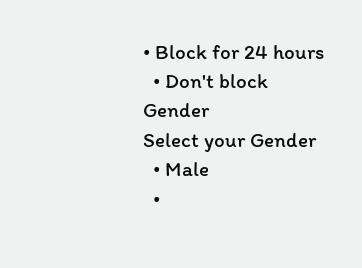• Block for 24 hours
  • Don't block
Gender
Select your Gender
  • Male
  •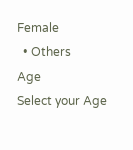Female
  • Others
Age
Select your Age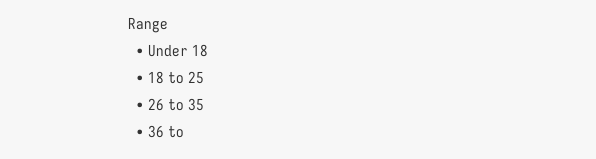Range
  • Under 18
  • 18 to 25
  • 26 to 35
  • 36 to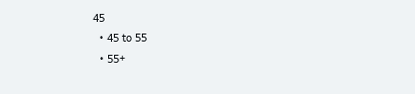45
  • 45 to 55
  • 55+